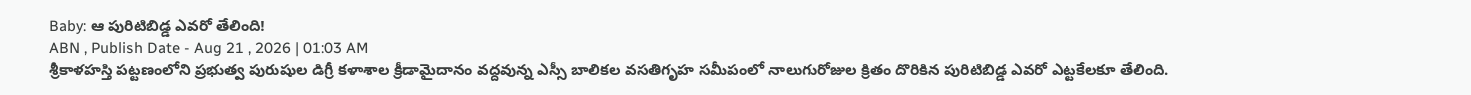Baby: ఆ పురిటిబిడ్డ ఎవరో తేలింది!
ABN , Publish Date - Aug 21 , 2026 | 01:03 AM
శ్రీకాళహస్తి పట్టణంలోని ప్రభుత్వ పురుషుల డిగ్రీ కళాశాల క్రీడామైదానం వద్దవున్న ఎస్సీ బాలికల వసతిగృహ సమీపంలో నాలుగురోజుల క్రితం దొరికిన పురిటిబిడ్డ ఎవరో ఎట్టకేలకూ తేలింది.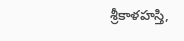శ్రీకాళహస్తి,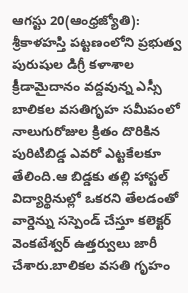ఆగస్టు 20(ఆంధ్రజ్యోతి): శ్రీకాళహస్తి పట్టణంలోని ప్రభుత్వ పురుషుల డిగ్రీ కళాశాల క్రీడామైదానం వద్దవున్న ఎస్సీ బాలికల వసతిగృహ సమీపంలో నాలుగురోజుల క్రితం దొరికిన పురిటిబిడ్డ ఎవరో ఎట్టకేలకూ తేలింది.ఆ బిడ్డకు తల్లి హాస్టల్ విద్యార్థినుల్లో ఒకరని తేలడంతో వార్డెన్ను సస్పెండ్ చేస్తూ కలెక్టర్ వెంకటేశ్వర్ ఉత్తర్వులు జారీ చేశారు.బాలికల వసతి గృహం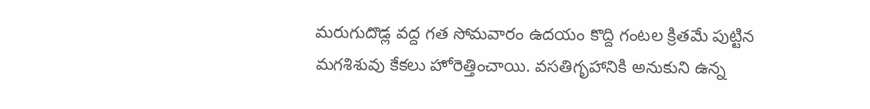మరుగుదొడ్ల వద్ద గత సోమవారం ఉదయం కొద్ది గంటల క్రితమే పుట్టిన మగశిశువు కేకలు హోరెత్తించాయి. వసతిగృహానికి అనుకుని ఉన్న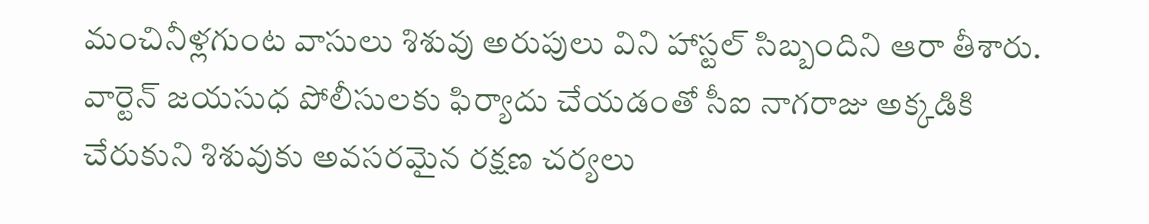మంచినీళ్లగుంట వాసులు శిశువు అరుపులు విని హాస్టల్ సిబ్బందిని ఆరా తీశారు. వార్టెన్ జయసుధ పోలీసులకు ఫిర్యాదు చేయడంతో సీఐ నాగరాజు అక్కడికి చేరుకుని శిశువుకు అవసరమైన రక్షణ చర్యలు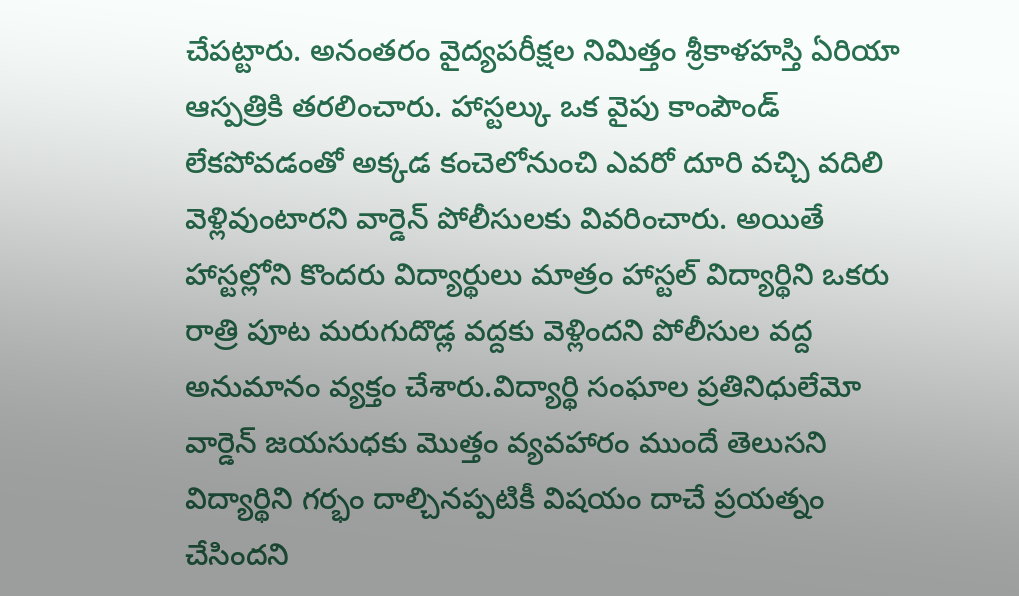చేపట్టారు. అనంతరం వైద్యపరీక్షల నిమిత్తం శ్రీకాళహస్తి ఏరియా ఆస్పత్రికి తరలించారు. హాస్టల్కు ఒక వైపు కాంపౌండ్ లేకపోవడంతో అక్కడ కంచెలోనుంచి ఎవరో దూరి వచ్చి వదిలి వెళ్లివుంటారని వార్డెన్ పోలీసులకు వివరించారు. అయితే హాస్టల్లోని కొందరు విద్యార్థులు మాత్రం హాస్టల్ విద్యార్థిని ఒకరు రాత్రి పూట మరుగుదొడ్ల వద్దకు వెళ్లిందని పోలీసుల వద్ద అనుమానం వ్యక్తం చేశారు.విద్యార్థి సంఘాల ప్రతినిధులేమో వార్డెన్ జయసుధకు మొత్తం వ్యవహారం ముందే తెలుసని విద్యార్థిని గర్భం దాల్చినప్పటికీ విషయం దాచే ప్రయత్నం చేసిందని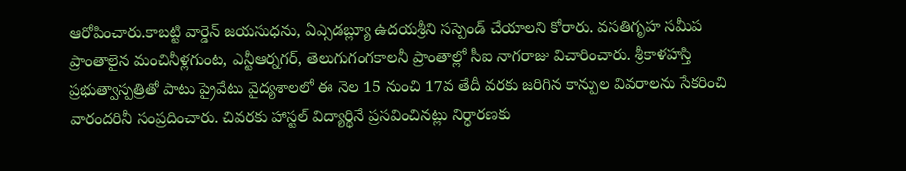ఆరోపించారు.కాబట్టి వార్డెన్ జయసుధను, ఏఎ్సడబ్ల్యూ ఉదయశ్రీని సస్పెండ్ చేయాలని కోరారు. వసతిగృహ సమీప ప్రాంతాలైన మంచినీళ్లగుంట, ఎన్టీఆర్నగర్, తెలుగుగంగకాలనీ ప్రాంతాల్లో సీఐ నాగరాజు విచారించారు. శ్రీకాళహస్తి ప్రభుత్వాస్పత్రితో పాటు ప్రైవేటు వైద్యశాలలో ఈ నెల 15 నుంచి 17వ తేదీ వరకు జరిగిన కాన్పుల వివరాలను సేకరించి వారందరినీ సంప్రదించారు. చివరకు హాస్టల్ విద్యార్థినే ప్రసవించినట్లు నిర్ధారణకు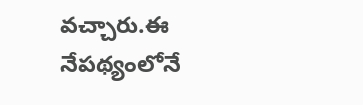వచ్చారు.ఈ నేపథ్యంలోనే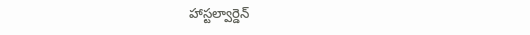హాస్టల్వార్డెన్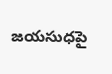జయసుధపై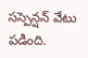సస్పెన్షన్ వేటు పడింది.